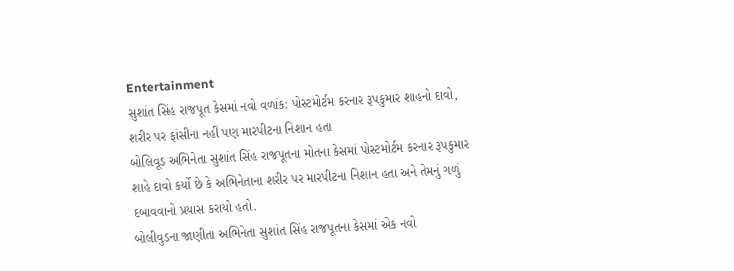Entertainment
સુશાંત સિંહ રાજપૂત કેસમાં નવો વળાંક: પોસ્ટમોર્ટમ કરનાર રૂપકુમાર શાહનો દાવો, શરીર પર ફાંસીના નહીં પણ મારપીટના નિશાન હતા
બોલિવૂડ અભિનેતા સુશાંત સિંહ રાજપૂતના મોતના કેસમાં પોસ્ટમોર્ટમ કરનાર રૂપકુમાર શાહે દાવો કર્યો છે કે અભિનેતાના શરીર પર મારપીટના નિશાન હતા અને તેમનું ગળું દબાવવાનો પ્રયાસ કરાયો હતો.
બોલીવુડના જાણીતા અભિનેતા સુશાંત સિંહ રાજપૂતના કેસમાં એક નવો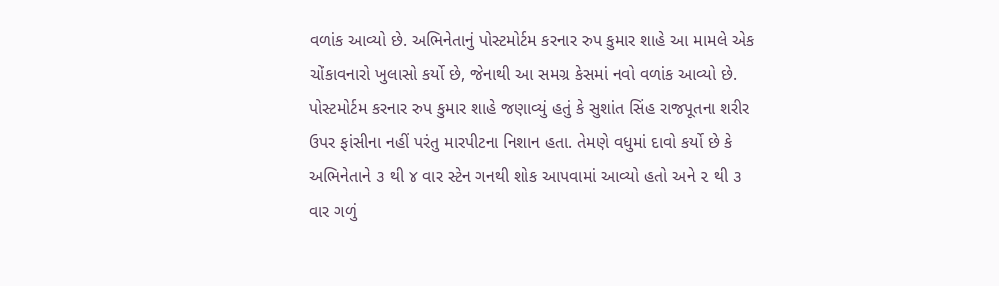વળાંક આવ્યો છે. અભિનેતાનું પોસ્ટમોર્ટમ કરનાર રુપ કુમાર શાહે આ મામલે એક ચોંકાવનારો ખુલાસો કર્યો છે, જેનાથી આ સમગ્ર કેસમાં નવો વળાંક આવ્યો છે.
પોસ્ટમોર્ટમ કરનાર રુપ કુમાર શાહે જણાવ્યું હતું કે સુશાંત સિંહ રાજપૂતના શરીર ઉપર ફાંસીના નહીં પરંતુ મારપીટના નિશાન હતા. તેમણે વધુમાં દાવો કર્યો છે કે અભિનેતાને ૩ થી ૪ વાર સ્ટેન ગનથી શોક આપવામાં આવ્યો હતો અને ૨ થી ૩ વાર ગળું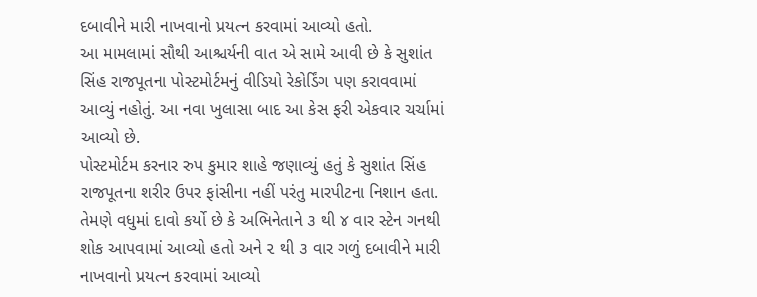દબાવીને મારી નાખવાનો પ્રયત્ન કરવામાં આવ્યો હતો.
આ મામલામાં સૌથી આશ્ચર્યની વાત એ સામે આવી છે કે સુશાંત સિંહ રાજપૂતના પોસ્ટમોર્ટમનું વીડિયો રેકોર્ડિંગ પણ કરાવવામાં આવ્યું નહોતું. આ નવા ખુલાસા બાદ આ કેસ ફરી એકવાર ચર્ચામાં આવ્યો છે.
પોસ્ટમોર્ટમ કરનાર રુપ કુમાર શાહે જણાવ્યું હતું કે સુશાંત સિંહ રાજપૂતના શરીર ઉપર ફાંસીના નહીં પરંતુ મારપીટના નિશાન હતા. તેમણે વધુમાં દાવો કર્યો છે કે અભિનેતાને ૩ થી ૪ વાર સ્ટેન ગનથી શોક આપવામાં આવ્યો હતો અને ૨ થી ૩ વાર ગળું દબાવીને મારી નાખવાનો પ્રયત્ન કરવામાં આવ્યો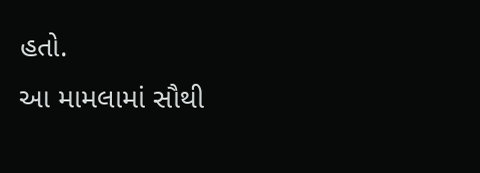હતો.
આ મામલામાં સૌથી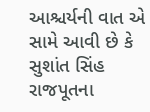આશ્ચર્યની વાત એ સામે આવી છે કે સુશાંત સિંહ રાજપૂતના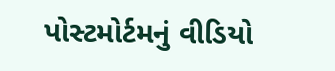પોસ્ટમોર્ટમનું વીડિયો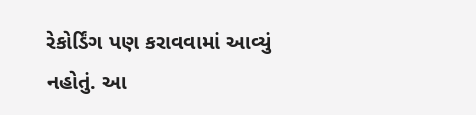રેકોર્ડિંગ પણ કરાવવામાં આવ્યું નહોતું. આ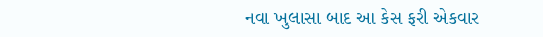નવા ખુલાસા બાદ આ કેસ ફરી એકવાર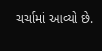ચર્ચામાં આવ્યો છે.